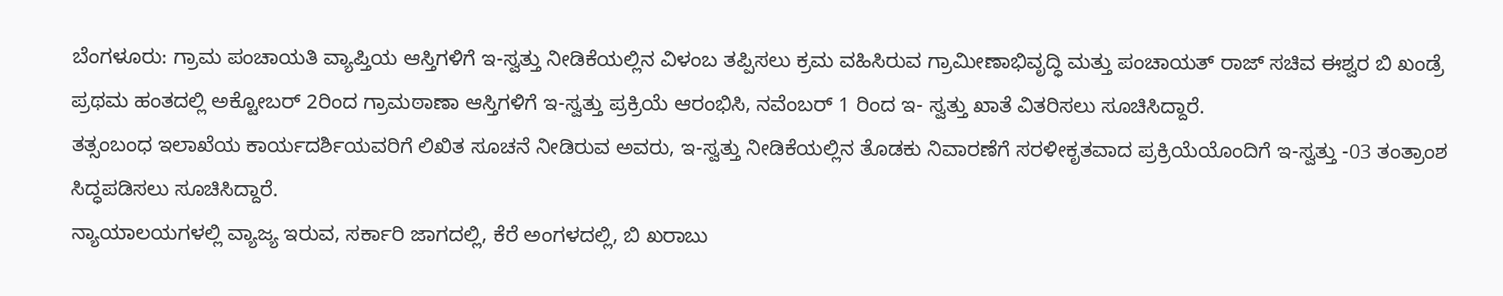ಬೆಂಗಳೂರು: ಗ್ರಾಮ ಪಂಚಾಯತಿ ವ್ಯಾಪ್ತಿಯ ಆಸ್ತಿಗಳಿಗೆ ಇ-ಸ್ವತ್ತು ನೀಡಿಕೆಯಲ್ಲಿನ ವಿಳಂಬ ತಪ್ಪಿಸಲು ಕ್ರಮ ವಹಿಸಿರುವ ಗ್ರಾಮೀಣಾಭಿವೃದ್ಧಿ ಮತ್ತು ಪಂಚಾಯತ್ ರಾಜ್ ಸಚಿವ ಈಶ್ವರ ಬಿ ಖಂಡ್ರೆ ಪ್ರಥಮ ಹಂತದಲ್ಲಿ ಅಕ್ಟೋಬರ್ 2ರಿಂದ ಗ್ರಾಮಠಾಣಾ ಆಸ್ತಿಗಳಿಗೆ ಇ-ಸ್ವತ್ತು ಪ್ರಕ್ರಿಯೆ ಆರಂಭಿಸಿ, ನವೆಂಬರ್ 1 ರಿಂದ ಇ- ಸ್ವತ್ತು ಖಾತೆ ವಿತರಿಸಲು ಸೂಚಿಸಿದ್ದಾರೆ.
ತತ್ಸಂಬಂಧ ಇಲಾಖೆಯ ಕಾರ್ಯದರ್ಶಿಯವರಿಗೆ ಲಿಖಿತ ಸೂಚನೆ ನೀಡಿರುವ ಅವರು, ಇ-ಸ್ವತ್ತು ನೀಡಿಕೆಯಲ್ಲಿನ ತೊಡಕು ನಿವಾರಣೆಗೆ ಸರಳೀಕೃತವಾದ ಪ್ರಕ್ರಿಯೆಯೊಂದಿಗೆ ಇ-ಸ್ವತ್ತು -03 ತಂತ್ರಾಂಶ ಸಿದ್ಧಪಡಿಸಲು ಸೂಚಿಸಿದ್ದಾರೆ.
ನ್ಯಾಯಾಲಯಗಳಲ್ಲಿ ವ್ಯಾಜ್ಯ ಇರುವ, ಸರ್ಕಾರಿ ಜಾಗದಲ್ಲಿ, ಕೆರೆ ಅಂಗಳದಲ್ಲಿ, ಬಿ ಖರಾಬು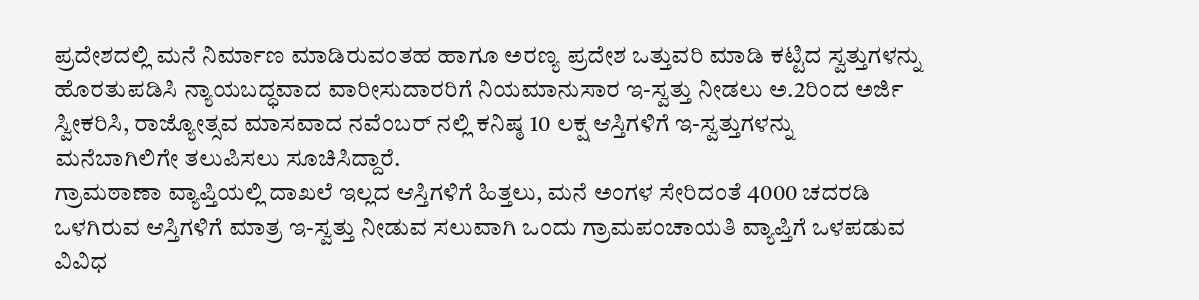ಪ್ರದೇಶದಲ್ಲಿ ಮನೆ ನಿರ್ಮಾಣ ಮಾಡಿರುವಂತಹ ಹಾಗೂ ಅರಣ್ಯ ಪ್ರದೇಶ ಒತ್ತುವರಿ ಮಾಡಿ ಕಟ್ಟಿದ ಸ್ವತ್ತುಗಳನ್ನು ಹೊರತುಪಡಿಸಿ ನ್ಯಾಯಬದ್ಧವಾದ ವಾರೀಸುದಾರರಿಗೆ ನಿಯಮಾನುಸಾರ ಇ-ಸ್ವತ್ತು ನೀಡಲು ಅ.2ರಿಂದ ಅರ್ಜಿ ಸ್ವೀಕರಿಸಿ, ರಾಜ್ಯೋತ್ಸವ ಮಾಸವಾದ ನವೆಂಬರ್ ನಲ್ಲಿ ಕನಿಷ್ಠ 10 ಲಕ್ಷ ಆಸ್ತಿಗಳಿಗೆ ಇ-ಸ್ವತ್ತುಗಳನ್ನು ಮನೆಬಾಗಿಲಿಗೇ ತಲುಪಿಸಲು ಸೂಚಿಸಿದ್ದಾರೆ.
ಗ್ರಾಮಠಾಣಾ ವ್ಯಾಪ್ತಿಯಲ್ಲಿ ದಾಖಲೆ ಇಲ್ಲದ ಆಸ್ತಿಗಳಿಗೆ ಹಿತ್ತಲು, ಮನೆ ಅಂಗಳ ಸೇರಿದಂತೆ 4000 ಚದರಡಿ ಒಳಗಿರುವ ಆಸ್ತಿಗಳಿಗೆ ಮಾತ್ರ ಇ-ಸ್ವತ್ತು ನೀಡುವ ಸಲುವಾಗಿ ಒಂದು ಗ್ರಾಮಪಂಚಾಯತಿ ವ್ಯಾಪ್ತಿಗೆ ಒಳಪಡುವ ವಿವಿಧ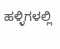ಹಳ್ಳಿಗಳಲ್ಲಿ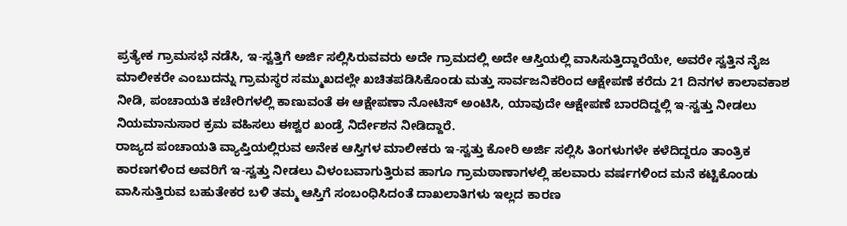ಪ್ರತ್ಯೇಕ ಗ್ರಾಮಸಭೆ ನಡೆಸಿ, ಇ-ಸ್ವತ್ತಿಗೆ ಅರ್ಜಿ ಸಲ್ಲಿಸಿರುವವರು ಅದೇ ಗ್ರಾಮದಲ್ಲಿ ಅದೇ ಆಸ್ತಿಯಲ್ಲಿ ವಾಸಿಸುತ್ತಿದ್ದಾರೆಯೇ, ಅವರೇ ಸ್ವತ್ತಿನ ನೈಜ ಮಾಲೀಕರೇ ಎಂಬುದನ್ನು ಗ್ರಾಮಸ್ಥರ ಸಮ್ಮುಖದಲ್ಲೇ ಖಚಿತಪಡಿಸಿಕೊಂಡು ಮತ್ತು ಸಾರ್ವಜನಿಕರಿಂದ ಆಕ್ಷೇಪಣೆ ಕರೆದು 21 ದಿನಗಳ ಕಾಲಾವಕಾಶ ನೀಡಿ, ಪಂಚಾಯತಿ ಕಚೇರಿಗಳಲ್ಲಿ ಕಾಣುವಂತೆ ಈ ಆಕ್ಷೇಪಣಾ ನೋಟಿಸ್ ಅಂಟಿಸಿ, ಯಾವುದೇ ಆಕ್ಷೇಪಣೆ ಬಾರದಿದ್ದಲ್ಲಿ ಇ-ಸ್ವತ್ತು ನೀಡಲು ನಿಯಮಾನುಸಾರ ಕ್ರಮ ವಹಿಸಲು ಈಶ್ವರ ಖಂಡ್ರೆ ನಿರ್ದೇಶನ ನೀಡಿದ್ದಾರೆ.
ರಾಜ್ಯದ ಪಂಚಾಯತಿ ವ್ಯಾಪ್ತಿಯಲ್ಲಿರುವ ಅನೇಕ ಆಸ್ತಿಗಳ ಮಾಲೀಕರು ಇ-ಸ್ವತ್ತು ಕೋರಿ ಅರ್ಜಿ ಸಲ್ಲಿಸಿ ತಿಂಗಳುಗಳೇ ಕಳೆದಿದ್ದರೂ ತಾಂತ್ರಿಕ ಕಾರಣಗಳಿಂದ ಅವರಿಗೆ ಇ-ಸ್ವತ್ತು ನೀಡಲು ವಿಳಂಬವಾಗುತ್ತಿರುವ ಹಾಗೂ ಗ್ರಾಮಠಾಣಾಗಳಲ್ಲಿ ಹಲವಾರು ವರ್ಷಗಳಿಂದ ಮನೆ ಕಟ್ಟಿಕೊಂಡು ವಾಸಿಸುತ್ತಿರುವ ಬಹುತೇಕರ ಬಳಿ ತಮ್ಮ ಆಸ್ತಿಗೆ ಸಂಬಂಧಿಸಿದಂತೆ ದಾಖಲಾತಿಗಳು ಇಲ್ಲದ ಕಾರಣ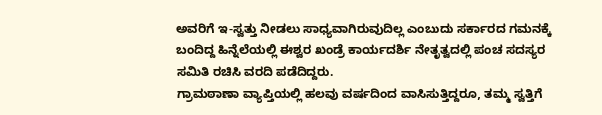ಅವರಿಗೆ ಇ-ಸ್ವತ್ತು ನೀಡಲು ಸಾಧ್ಯವಾಗಿರುವುದಿಲ್ಲ ಎಂಬುದು ಸರ್ಕಾರದ ಗಮನಕ್ಕೆ ಬಂದಿದ್ದ ಹಿನ್ನೆಲೆಯಲ್ಲಿ ಈಶ್ವರ ಖಂಡ್ರೆ ಕಾರ್ಯದರ್ಶಿ ನೇತೃತ್ವದಲ್ಲಿ ಪಂಚ ಸದಸ್ಯರ ಸಮಿತಿ ರಚಿಸಿ ವರದಿ ಪಡೆದಿದ್ದರು.
ಗ್ರಾಮಠಾಣಾ ವ್ಯಾಪ್ತಿಯಲ್ಲಿ ಹಲವು ವರ್ಷದಿಂದ ವಾಸಿಸುತ್ತಿದ್ದರೂ, ತಮ್ಮ ಸ್ವತ್ತಿಗೆ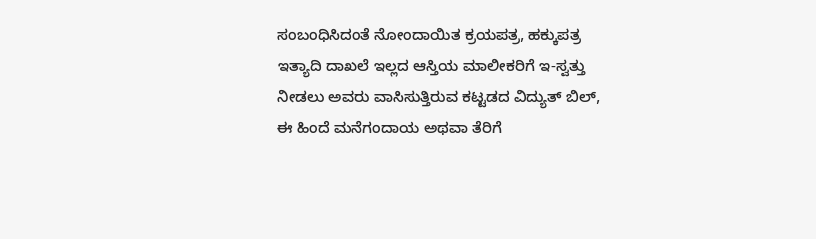ಸಂಬಂಧಿಸಿದಂತೆ ನೋಂದಾಯಿತ ಕ್ರಯಪತ್ರ, ಹಕ್ಕುಪತ್ರ ಇತ್ಯಾದಿ ದಾಖಲೆ ಇಲ್ಲದ ಆಸ್ತಿಯ ಮಾಲೀಕರಿಗೆ ಇ-ಸ್ವತ್ತು ನೀಡಲು ಅವರು ವಾಸಿಸುತ್ತಿರುವ ಕಟ್ಟಡದ ವಿದ್ಯುತ್ ಬಿಲ್, ಈ ಹಿಂದೆ ಮನೆಗಂದಾಯ ಅಥವಾ ತೆರಿಗೆ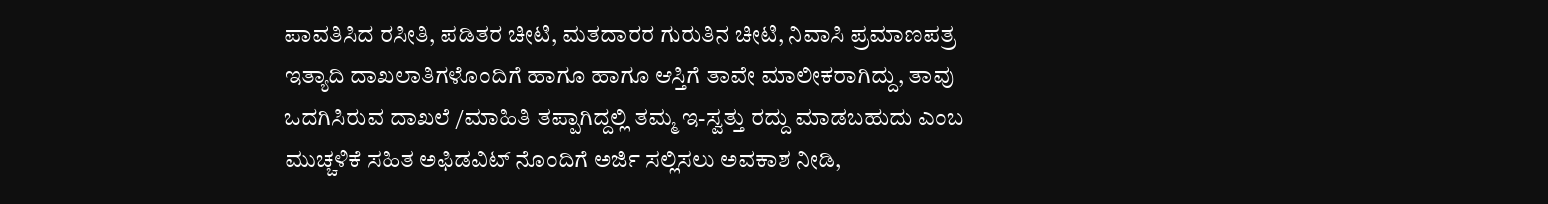ಪಾವತಿಸಿದ ರಸೀತಿ, ಪಡಿತರ ಚೀಟಿ, ಮತದಾರರ ಗುರುತಿನ ಚೀಟಿ, ನಿವಾಸಿ ಪ್ರಮಾಣಪತ್ರ ಇತ್ಯಾದಿ ದಾಖಲಾತಿಗಳೊಂದಿಗೆ ಹಾಗೂ ಹಾಗೂ ಆಸ್ತಿಗೆ ತಾವೇ ಮಾಲೀಕರಾಗಿದ್ದು, ತಾವು ಒದಗಿಸಿರುವ ದಾಖಲೆ /ಮಾಹಿತಿ ತಪ್ಪಾಗಿದ್ದಲ್ಲಿ ತಮ್ಮ ಇ-ಸ್ವತ್ತು ರದ್ದು ಮಾಡಬಹುದು ಎಂಬ ಮುಚ್ಚಳಿಕೆ ಸಹಿತ ಅಫಿಡವಿಟ್ ನೊಂದಿಗೆ ಅರ್ಜಿ ಸಲ್ಲಿಸಲು ಅವಕಾಶ ನೀಡಿ,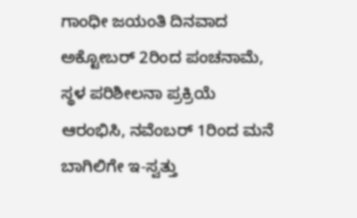ಗಾಂಧೀ ಜಯಂತಿ ದಿನವಾದ ಅಕ್ಟೋಬರ್ 2ರಿಂದ ಪಂಚನಾಮೆ, ಸ್ಥಳ ಪರಿಶೀಲನಾ ಪ್ರಕ್ರಿಯೆ ಆರಂಭಿಸಿ, ನವೆಂಬರ್ 1ರಿಂದ ಮನೆ ಬಾಗಿಲಿಗೇ ಇ-ಸ್ವತ್ತು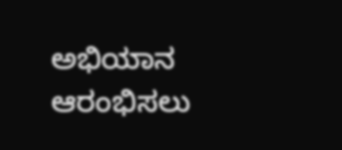ಅಭಿಯಾನ ಆರಂಭಿಸಲು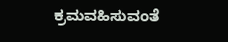ಕ್ರಮವಹಿಸುವಂತೆ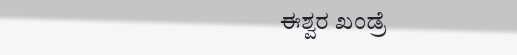ಈಶ್ವರ ಖಂಡ್ರೆ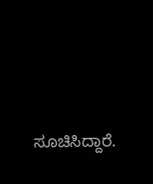ಸೂಚಿಸಿದ್ದಾರೆ.